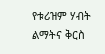የቱሪዝም ሃብት ልማትና ቅርስ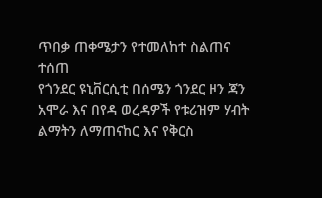ጥበቃ ጠቀሜታን የተመለከተ ስልጠና ተሰጠ
የጎንደር ዩኒቨርሲቲ በሰሜን ጎንደር ዞን ጃን አሞራ እና በየዳ ወረዳዎች የቱሪዝም ሃብት ልማትን ለማጠናከር እና የቅርስ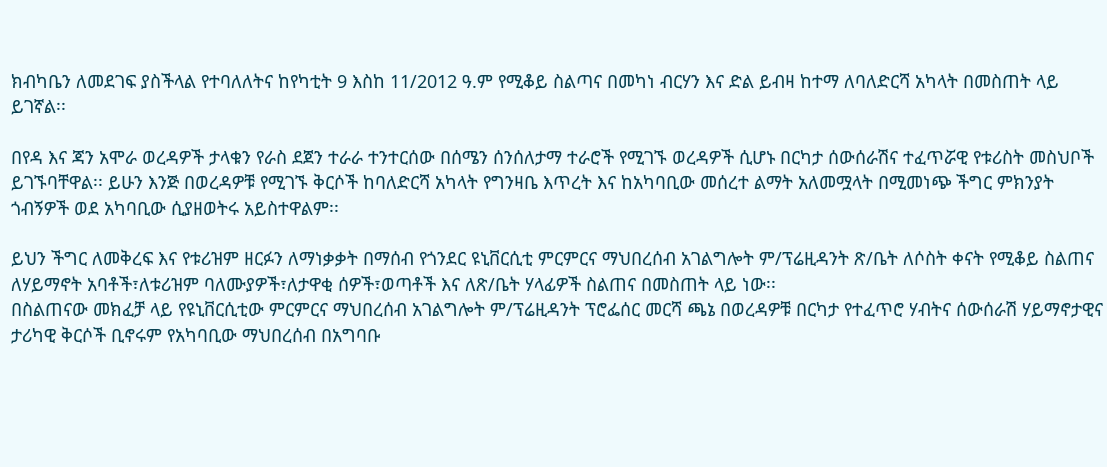ክብካቤን ለመደገፍ ያስችላል የተባለለትና ከየካቲት 9 እስከ 11/2012 ዓ.ም የሚቆይ ስልጣና በመካነ ብርሃን እና ድል ይብዛ ከተማ ለባለድርሻ አካላት በመስጠት ላይ ይገኛል፡፡

በየዳ እና ጃን አሞራ ወረዳዎች ታላቁን የራስ ደጀን ተራራ ተንተርሰው በሰሜን ሰንሰለታማ ተራሮች የሚገኙ ወረዳዎች ሲሆኑ በርካታ ሰውሰራሽና ተፈጥሯዊ የቱሪስት መስህቦች ይገኙባቸዋል፡፡ ይሁን እንጅ በወረዳዎቹ የሚገኙ ቅርሶች ከባለድርሻ አካላት የግንዛቤ እጥረት እና ከአካባቢው መሰረተ ልማት አለመሟላት በሚመነጭ ችግር ምክንያት ጎብኝዎች ወደ አካባቢው ሲያዘወትሩ አይስተዋልም፡፡

ይህን ችግር ለመቅረፍ እና የቱሪዝም ዘርፉን ለማነቃቃት በማሰብ የጎንደር ዩኒቨርሲቲ ምርምርና ማህበረሰብ አገልግሎት ም/ፕሬዚዳንት ጽ/ቤት ለሶስት ቀናት የሚቆይ ስልጠና ለሃይማኖት አባቶች፣ለቱሪዝም ባለሙያዎች፣ለታዋቂ ሰዎች፣ወጣቶች እና ለጽ/ቤት ሃላፊዎች ስልጠና በመስጠት ላይ ነው፡፡
በስልጠናው መክፈቻ ላይ የዩኒቨርሲቲው ምርምርና ማህበረሰብ አገልግሎት ም/ፕሬዚዳንት ፕሮፌሰር መርሻ ጫኔ በወረዳዎቹ በርካታ የተፈጥሮ ሃብትና ሰውሰራሽ ሃይማኖታዊና ታሪካዊ ቅርሶች ቢኖሩም የአካባቢው ማህበረሰብ በአግባቡ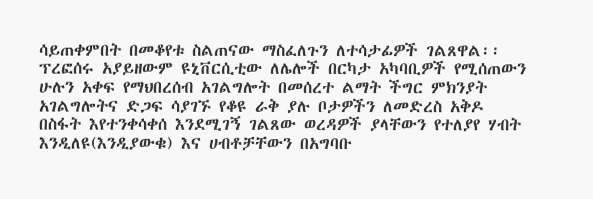ሳይጠቀምበት በመቆየቱ ስልጠናው ማስፈለጉን ለተሳታፊዎች ገልጸዋል፡፡ፕረፎሰሩ አያይዘውም ዩኒቨርሲቲው ለሌሎች በርካታ አካባቢዎች የሚሰጠውን ሁሉን አቀፍ የማህበረሰብ አገልግሎት በመሰረተ ልማት ችግር ምክንያት አገልግሎትና ድጋፍ ሳያገኙ የቆዩ ራቅ ያሉ ቦታዎችን ለመድረስ አቅዶ በስፋት እየተንቀሳቀሰ እንደሚገኝ ገልጸው ወረዳዎች ያላቸውን የተለያየ ሃብት እንዲለዩ(እንዲያውቁ) እና ሀብቶቻቸውን በአግባቡ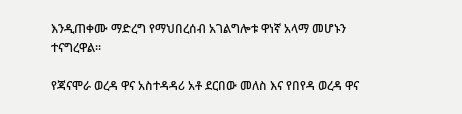እንዲጠቀሙ ማድረግ የማህበረሰብ አገልግሎቱ ዋነኛ አላማ መሆኑን ተናግረዋል፡፡

የጃናሞራ ወረዳ ዋና አስተዳዳሪ አቶ ደርበው መለስ እና የበየዳ ወረዳ ዋና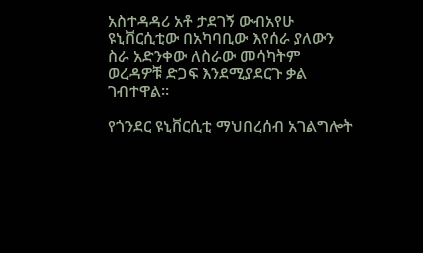አስተዳዳሪ አቶ ታደገኝ ውብአየሁ ዩኒቨርሲቲው በአካባቢው እየሰራ ያለውን ስራ አድንቀው ለስራው መሳካትም ወረዳዎቹ ድጋፍ እንደሚያደርጉ ቃል ገብተዋል፡፡

የጎንደር ዩኒቨርሲቲ ማህበረሰብ አገልግሎት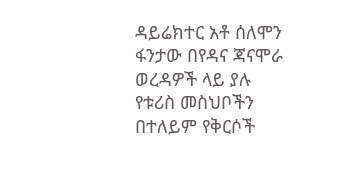ዳይሬክተር አቶ ሰለሞን ፋንታው በየዳና ጃናሞራ ወረዳዎች ላይ ያሉ የቱሪስ መስህቦችን በተለይም የቅርሶች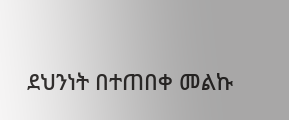ደህንነት በተጠበቀ መልኩ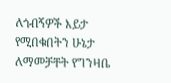ለጎብኝዎች እይታ የሚበቁበትን ሁኔታ ለማመቻቸት የግንዛቤ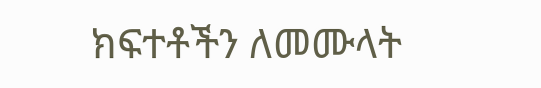ክፍተቶችን ለመሙላት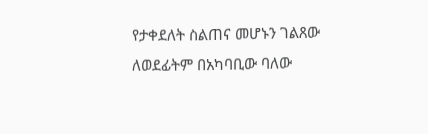የታቀደለት ስልጠና መሆኑን ገልጸው ለወደፊትም በአካባቢው ባለው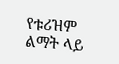የቱሪዝም ልማት ላይ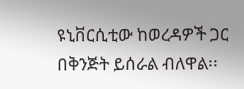ዩኒቨርሲቲው ከወረዳዎች ጋር በቅንጅት ይሰራል ብለዋል፡፡